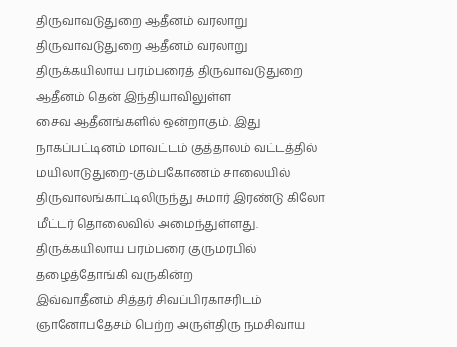திருவாவடுதுறை ஆதீனம் வரலாறு
திருவாவடுதுறை ஆதீனம் வரலாறு
திருக்கயிலாய பரம்பரைத் திருவாவடுதுறை ஆதீனம் தென் இந்தியாவிலுள்ள
சைவ ஆதீனங்களில் ஒன்றாகும். இது நாகப்பட்டினம் மாவட்டம் குத்தாலம் வட்டத்தில்
மயிலாடுதுறை-கும்பகோணம் சாலையில் திருவாலங்காட்டிலிருந்து சுமார் இரண்டு கிலோ
மீட்டர் தொலைவில் அமைந்துள்ளது.
திருக்கயிலாய பரம்பரை குருமரபில் தழைத்தோங்கி வருகின்ற
இவ்வாதீனம் சித்தர் சிவப்பிரகாசரிடம் ஞானோபதேசம் பெற்ற அருள்திரு நமசிவாய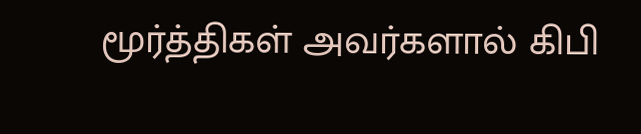மூர்த்திகள் அவர்களால் கிபி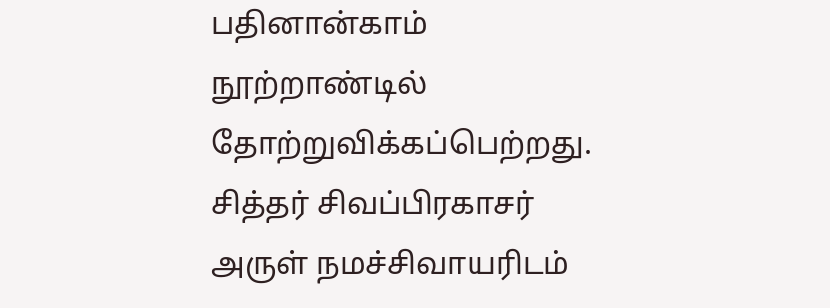பதினான்காம் நூற்றாண்டில் தோற்றுவிக்கப்பெற்றது.
சித்தர் சிவப்பிரகாசர் அருள் நமச்சிவாயரிடம்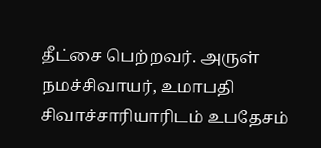தீட்சை பெற்றவர். அருள் நமச்சிவாயர், உமாபதி சிவாச்சாரியாரிடம் உபதேசம்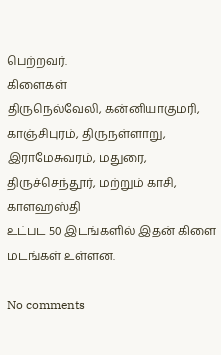பெற்றவர்.
கிளைகள்
திருநெல்வேலி, கன்னியாகுமரி, காஞ்சிபுரம், திருநள்ளாறு, இராமேசுவரம், மதுரை, திருச்செந்தூர், மற்றும் காசி, காளஹஸ்தி
உட்பட 50 இடங்களில் இதன் கிளை மடங்கள் உள்ளன.

No comments